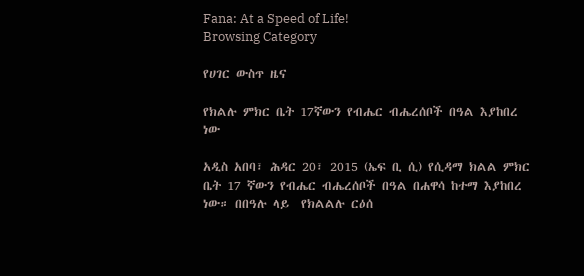Fana: At a Speed of Life!
Browsing Category

የሀገር ውስጥ ዜና

የክልሉ ምክር ቤት 17ኛውን የብሔር ብሔረሰቦች በዓል እያከበረ ነው

አዲስ አበባ፣ ሕዳር 20፣ 2015 (ኤፍ ቢ ሲ) የሲዳማ ክልል ምክር ቤት 17 ኛውን የብሔር ብሔረሰቦች በዓል በሐዋሳ ከተማ እያከበረ ነው። በበዓሉ ላይ  የክልልሉ ርዕሰ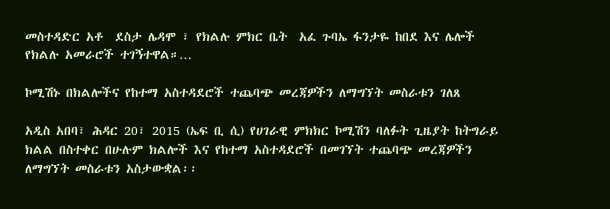መስተዳድር አቶ  ደስታ ሌዳሞ ፣ የክልሉ ምክር ቤት  አፈ ጉባኤ ፋንታዬ ከበደ እና ሌሎች የክልሉ አመራሮች ተገኝተዋል።…

ኮሚሽኑ በክልሎችና የከተማ አስተዳደሮች ተጨባጭ መረጃዎችን ለማግኘት መስራቱን ገለጸ

አዲስ አበባ፣ ሕዳር 20፣ 2015 (ኤፍ ቢ ሲ) የሀገራዊ ምክክር ኮሚሽን ባለፉት ጊዜያት ከትግራይ ክልል በስተቀር በሁሉም ክልሎች እና የከተማ አስተዳደሮች በመገኘት ተጨባጭ መረጃዎችን ለማግኘት መስራቱን አስታውቋል፡፡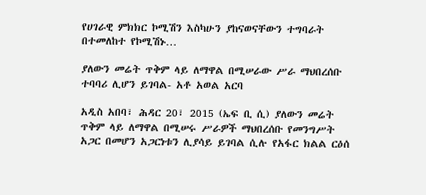የሀገራዊ ምክክር ኮሚሽን እስካሁን ያከናወናቸውን ተግባራት በተመለከተ የኮሚሽኑ…

ያለውን መሬት ጥቅም ላይ ለማዋል በሚሠራው ሥራ ማህበረሰቡ ተባባሪ ሊሆን ይገባል- አቶ አወል አርባ

አዲስ አበባ፣ ሕዳር 20፣ 2015 (ኤፍ ቢ ሲ) ያለውን መሬት ጥቅም ላይ ለማዋል በሚሠሩ ሥራዎች ማህበረሰቡ የመንግሥት አጋር በመሆን አጋርነቱን ሊያሳይ ይገባል ሲሉ የአፋር ክልል ርዕሰ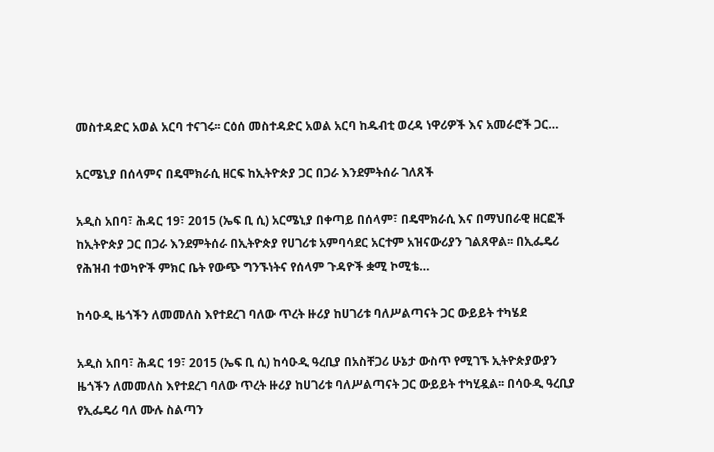መስተዳድር አወል አርባ ተናገሩ፡፡ ርዕሰ መስተዳድር አወል አርባ ከዱብቲ ወረዳ ነዋሪዎች እና አመራሮች ጋር…

አርሜኒያ በሰላምና በዴሞክራሲ ዘርፍ ከኢትዮጵያ ጋር በጋራ እንደምትሰራ ገለጸች

አዲስ አበባ፣ ሕዳር 19፣ 2015 (ኤፍ ቢ ሲ) አርሜኒያ በቀጣይ በሰላም፣ በዴሞክራሲ እና በማህበራዊ ዘርፎች ከኢትዮጵያ ጋር በጋራ እንደምትሰራ በኢትዮጵያ የሀገሪቱ አምባሳደር አርተም አዝናውሪያን ገልጸዋል፡፡ በኢፌዴሪ የሕዝብ ተወካዮች ምክር ቤት የውጭ ግንኙነትና የሰላም ጉዳዮች ቋሚ ኮሚቴ…

ከሳዑዲ ዜጎችን ለመመለስ እየተደረገ ባለው ጥረት ዙሪያ ከሀገሪቱ ባለሥልጣናት ጋር ውይይት ተካሄደ

አዲስ አበባ፣ ሕዳር 19፣ 2015 (ኤፍ ቢ ሲ) ከሳዑዲ ዓረቢያ በአስቸጋሪ ሁኔታ ውስጥ የሚገኙ ኢትዮጵያውያን ዜጎችን ለመመለስ እየተደረገ ባለው ጥረት ዙሪያ ከሀገሪቱ ባለሥልጣናት ጋር ውይይት ተካሂዷል፡፡ በሳዑዲ ዓረቢያ የኢፌዴሪ ባለ ሙሉ ስልጣን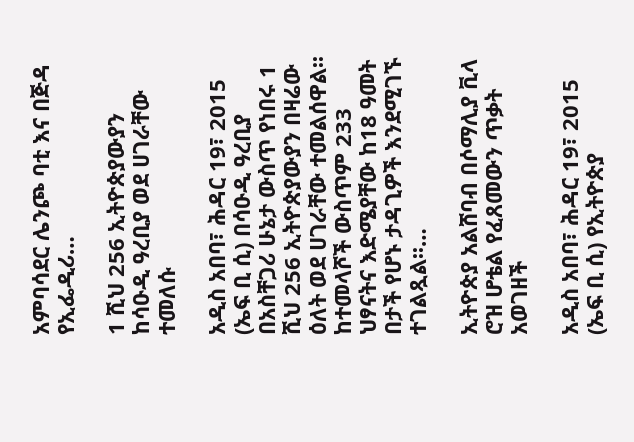አምባሳደር ሌንጮ ባቲ እና በጅዳ የኢፌዲሪ…

1 ሺህ 256 ኢትዮጵያውያን ከሳዑዲ ዓረቢያ ወደ ሀገራቸው ተመለሱ

አዲስ አበባ፣ ሕዳር 19፣ 2015 (ኤፍ ቢ ሲ) በሳዑዲ ዓረቢያ በአስቸጋሪ ሁኔታ ውስጥ የነበሩ 1 ሺህ 256 ኢትዮጵያውያን በዛሬው ዕለት ወደ ሀገራቸው ተመልሰዋል፡፡ ከተመላሾች ውስጥም 233 ህፃናትና እድሜያቸው ከ18 ዓመት በታች የሆኑ ታዳጊዎች እንደሚገኙ ተገልጿል፡፡…

ኢትዮጵያ አልሸባብ በሶማሊያ ቪላ ሮዝ ሆቴል የፈጸመውን ጥቃት አወገዘች

አዲስ አበባ፣ ሕዳር 19፣ 2015 (ኤፍ ቢ ሲ) የኢትዮጵያ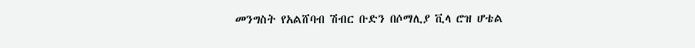መንግስት የአልሸባብ ሽብር ቡድን በሶማሊያ ቪላ ሮዝ ሆቴል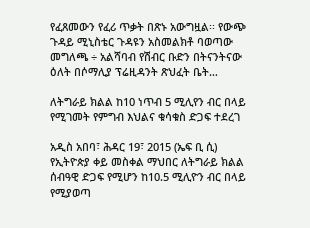የፈጸመውን የፈሪ ጥቃት በጽኑ አውግዟል፡፡ የውጭ ጉዳይ ሚኒስቴር ጉዳዩን አስመልክቶ ባወጣው መግለጫ ÷ አልሻባብ የሽብር ቡድን በትናንትናው ዕለት በሶማሊያ ፕሬዚዳንት ጽህፈት ቤት…

ለትግራይ ክልል ከ10 ነጥብ 5 ሚሊየን ብር በላይ የሚገመት የምግብ እህልና ቁሳቁስ ድጋፍ ተደረገ

አዲስ አበባ፣ ሕዳር 19፣ 2015 (ኤፍ ቢ ሲ) የኢትዮጵያ ቀይ መስቀል ማህበር ለትግራይ ክልል ሰብዓዊ ድጋፍ የሚሆን ከ10.5 ሚሊዮን ብር በላይ የሚያወጣ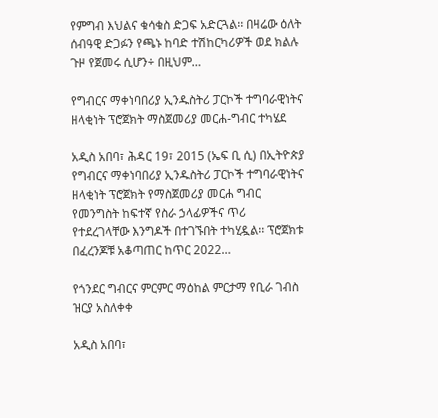የምግብ እህልና ቁሳቁስ ድጋፍ አድርጓል፡፡ በዛሬው ዕለት ሰብዓዊ ድጋፉን የጫኑ ከባድ ተሽከርካሪዎች ወደ ክልሉ ጉዞ የጀመሩ ሲሆን÷ በዚህም…

የግብርና ማቀነባበሪያ ኢንዱስትሪ ፓርኮች ተግባራዊነትና ዘላቂነት ፕሮጀክት ማስጀመሪያ መርሐ-ግብር ተካሄደ

አዲስ አበባ፣ ሕዳር 19፣ 2015 (ኤፍ ቢ ሲ) በኢትዮጵያ የግብርና ማቀነባበሪያ ኢንዱስትሪ ፓርኮች ተግባራዊነትና ዘላቂነት ፕሮጀክት የማስጀመሪያ መርሐ ግብር የመንግስት ከፍተኛ የስራ ኃላፊዎችና ጥሪ የተደረገላቸው እንግዶች በተገኙበት ተካሂዷል፡፡ ፕሮጀክቱ በፈረንጆቹ አቆጣጠር ከጥር 2022…

የጎንደር ግብርና ምርምር ማዕከል ምርታማ የቢራ ገብስ ዝርያ አስለቀቀ

አዲስ አበባ፣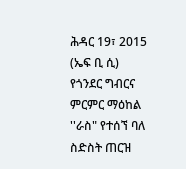ሕዳር 19፣ 2015 (ኤፍ ቢ ሲ) የጎንደር ግብርና ምርምር ማዕከል ''ራስ" የተሰኘ ባለ ስድስት ጠርዝ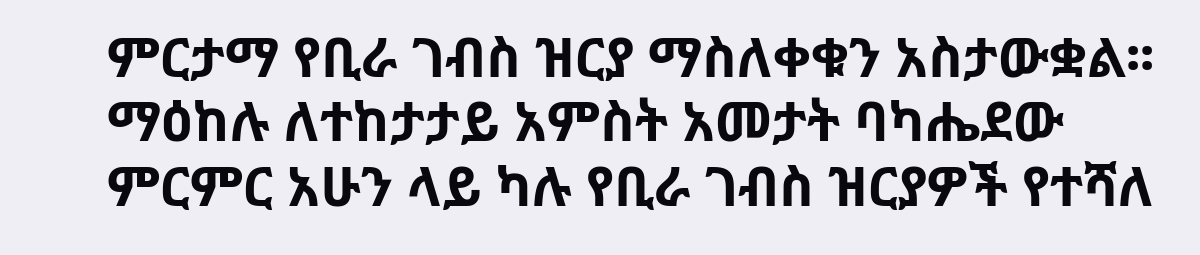ምርታማ የቢራ ገብስ ዝርያ ማስለቀቁን አስታውቋል፡፡ ማዕከሉ ለተከታታይ አምስት አመታት ባካሔደው ምርምር አሁን ላይ ካሉ የቢራ ገብስ ዝርያዎች የተሻለ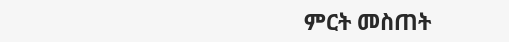ምርት መስጠት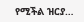የሚችል ዝርያ…